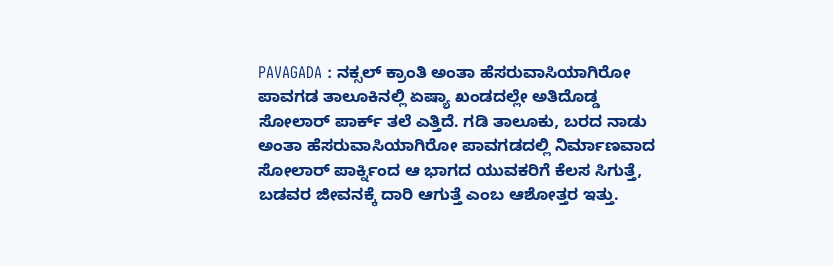PAVAGADA : ನಕ್ಸಲ್ ಕ್ರಾಂತಿ ಅಂತಾ ಹೆಸರುವಾಸಿಯಾಗಿರೋ ಪಾವಗಡ ತಾಲೂಕಿನಲ್ಲಿ ಏಷ್ಯಾ ಖಂಡದಲ್ಲೇ ಅತಿದೊಡ್ಡ ಸೋಲಾರ್ ಪಾರ್ಕ್ ತಲೆ ಎತ್ತಿದೆ. ಗಡಿ ತಾಲೂಕು, ಬರದ ನಾಡು ಅಂತಾ ಹೆಸರುವಾಸಿಯಾಗಿರೋ ಪಾವಗಡದಲ್ಲಿ ನಿರ್ಮಾಣವಾದ ಸೋಲಾರ್ ಪಾರ್ಕ್ನಿಂದ ಆ ಭಾಗದ ಯುವಕರಿಗೆ ಕೆಲಸ ಸಿಗುತ್ತೆ, ಬಡವರ ಜೀವನಕ್ಕೆ ದಾರಿ ಆಗುತ್ತೆ ಎಂಬ ಆಶೋತ್ತರ ಇತ್ತು.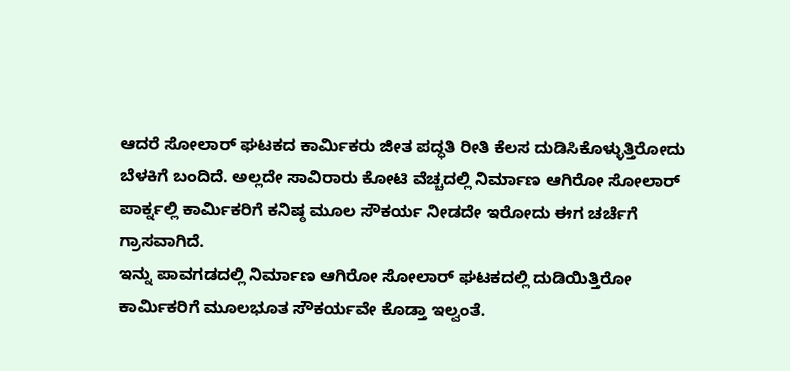ಆದರೆ ಸೋಲಾರ್ ಘಟಕದ ಕಾರ್ಮಿಕರು ಜೀತ ಪದ್ಧತಿ ರೀತಿ ಕೆಲಸ ದುಡಿಸಿಕೊಳ್ಳುತ್ತಿರೋದು ಬೆಳಕಿಗೆ ಬಂದಿದೆ. ಅಲ್ಲದೇ ಸಾವಿರಾರು ಕೋಟಿ ವೆಚ್ಚದಲ್ಲಿ ನಿರ್ಮಾಣ ಆಗಿರೋ ಸೋಲಾರ್ ಪಾರ್ಕ್ನಲ್ಲಿ ಕಾರ್ಮಿಕರಿಗೆ ಕನಿಷ್ಠ ಮೂಲ ಸೌಕರ್ಯ ನೀಡದೇ ಇರೋದು ಈಗ ಚರ್ಚೆಗೆ ಗ್ರಾಸವಾಗಿದೆ.
ಇನ್ನು ಪಾವಗಡದಲ್ಲಿ ನಿರ್ಮಾಣ ಆಗಿರೋ ಸೋಲಾರ್ ಘಟಕದಲ್ಲಿ ದುಡಿಯಿತ್ತಿರೋ ಕಾರ್ಮಿಕರಿಗೆ ಮೂಲಭೂತ ಸೌಕರ್ಯವೇ ಕೊಡ್ತಾ ಇಲ್ವಂತೆ.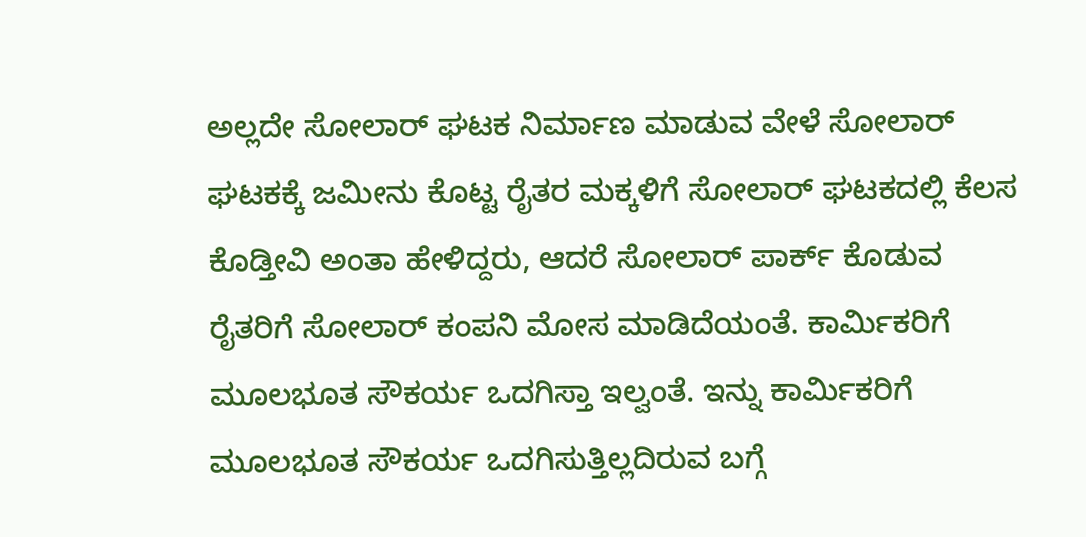ಅಲ್ಲದೇ ಸೋಲಾರ್ ಘಟಕ ನಿರ್ಮಾಣ ಮಾಡುವ ವೇಳೆ ಸೋಲಾರ್ ಘಟಕಕ್ಕೆ ಜಮೀನು ಕೊಟ್ಟ ರೈತರ ಮಕ್ಕಳಿಗೆ ಸೋಲಾರ್ ಘಟಕದಲ್ಲಿ ಕೆಲಸ ಕೊಡ್ತೀವಿ ಅಂತಾ ಹೇಳಿದ್ದರು, ಆದರೆ ಸೋಲಾರ್ ಪಾರ್ಕ್ ಕೊಡುವ ರೈತರಿಗೆ ಸೋಲಾರ್ ಕಂಪನಿ ಮೋಸ ಮಾಡಿದೆಯಂತೆ. ಕಾರ್ಮಿಕರಿಗೆ ಮೂಲಭೂತ ಸೌಕರ್ಯ ಒದಗಿಸ್ತಾ ಇಲ್ವಂತೆ. ಇನ್ನು ಕಾರ್ಮಿಕರಿಗೆ ಮೂಲಭೂತ ಸೌಕರ್ಯ ಒದಗಿಸುತ್ತಿಲ್ಲದಿರುವ ಬಗ್ಗೆ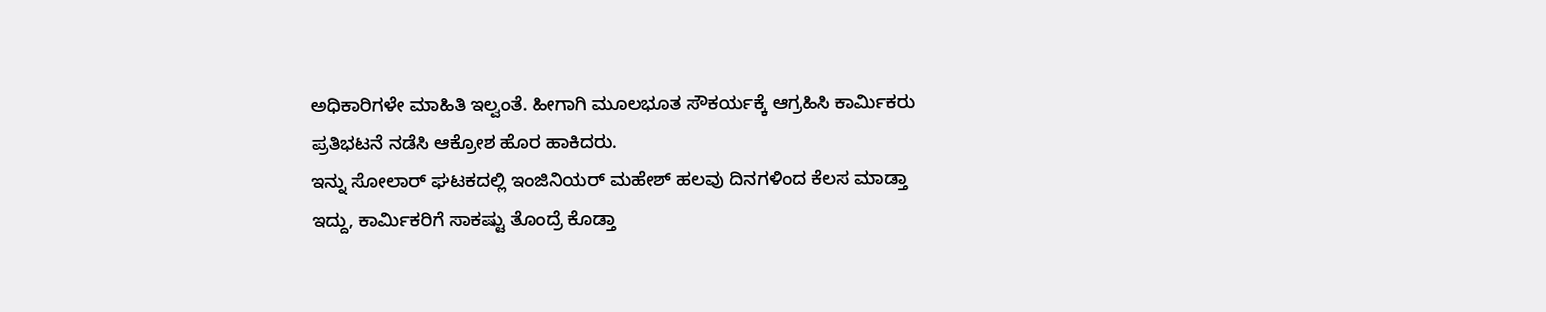ಅಧಿಕಾರಿಗಳೇ ಮಾಹಿತಿ ಇಲ್ವಂತೆ. ಹೀಗಾಗಿ ಮೂಲಭೂತ ಸೌಕರ್ಯಕ್ಕೆ ಆಗ್ರಹಿಸಿ ಕಾರ್ಮಿಕರು ಪ್ರತಿಭಟನೆ ನಡೆಸಿ ಆಕ್ರೋಶ ಹೊರ ಹಾಕಿದರು.
ಇನ್ನು ಸೋಲಾರ್ ಘಟಕದಲ್ಲಿ ಇಂಜಿನಿಯರ್ ಮಹೇಶ್ ಹಲವು ದಿನಗಳಿಂದ ಕೆಲಸ ಮಾಡ್ತಾ ಇದ್ದು, ಕಾರ್ಮಿಕರಿಗೆ ಸಾಕಷ್ಟು ತೊಂದ್ರೆ ಕೊಡ್ತಾ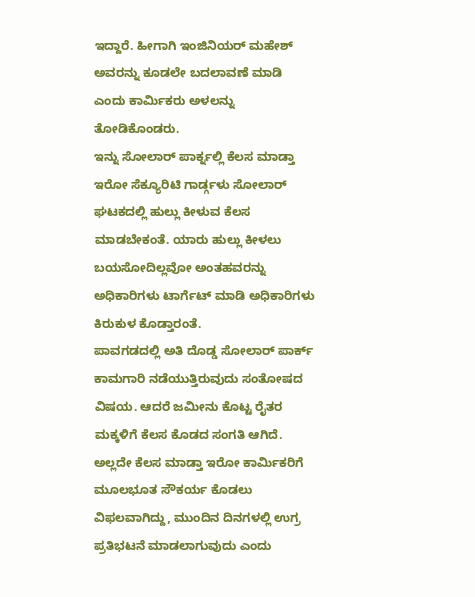ಇದ್ದಾರೆ. ಹೀಗಾಗಿ ಇಂಜಿನಿಯರ್ ಮಹೇಶ್ ಅವರನ್ನು ಕೂಡಲೇ ಬದಲಾವಣೆ ಮಾಡಿ ಎಂದು ಕಾರ್ಮಿಕರು ಅಳಲನ್ನು ತೋಡಿಕೊಂಡರು.
ಇನ್ನು ಸೋಲಾರ್ ಪಾರ್ಕ್ನಲ್ಲಿ ಕೆಲಸ ಮಾಡ್ತಾ ಇರೋ ಸೆಕ್ಯೂರಿಟಿ ಗಾರ್ಡ್ಗಳು ಸೋಲಾರ್ ಘಟಕದಲ್ಲಿ ಹುಲ್ಲು ಕೀಳುವ ಕೆಲಸ ಮಾಡಬೇಕಂತೆ. ಯಾರು ಹುಲ್ಲು ಕೀಳಲು ಬಯಸೋದಿಲ್ಲವೋ ಅಂತಹವರನ್ನು ಅಧಿಕಾರಿಗಳು ಟಾರ್ಗೆಟ್ ಮಾಡಿ ಅಧಿಕಾರಿಗಳು ಕಿರುಕುಳ ಕೊಡ್ತಾರಂತೆ.
ಪಾವಗಡದಲ್ಲಿ ಅತಿ ದೊಡ್ಡ ಸೋಲಾರ್ ಪಾರ್ಕ್ ಕಾಮಗಾರಿ ನಡೆಯುತ್ತಿರುವುದು ಸಂತೋಷದ ವಿಷಯ. ಆದರೆ ಜಮೀನು ಕೊಟ್ಟ ರೈತರ ಮಕ್ಕಳಿಗೆ ಕೆಲಸ ಕೊಡದ ಸಂಗತಿ ಆಗಿದೆ. ಅಲ್ಲದೇ ಕೆಲಸ ಮಾಡ್ತಾ ಇರೋ ಕಾರ್ಮಿಕರಿಗೆ ಮೂಲಭೂತ ಸೌಕರ್ಯ ಕೊಡಲು ವಿಫಲವಾಗಿದ್ದು, ಮುಂದಿನ ದಿನಗಳಲ್ಲಿ ಉಗ್ರ ಪ್ರತಿಭಟನೆ ಮಾಡಲಾಗುವುದು ಎಂದು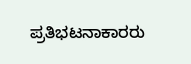ಪ್ರತಿಭಟನಾಕಾರರು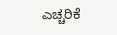ಎಚ್ಚರಿಕೆ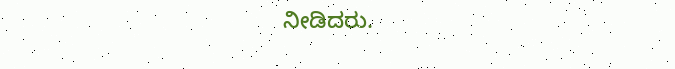ನೀಡಿದರು.